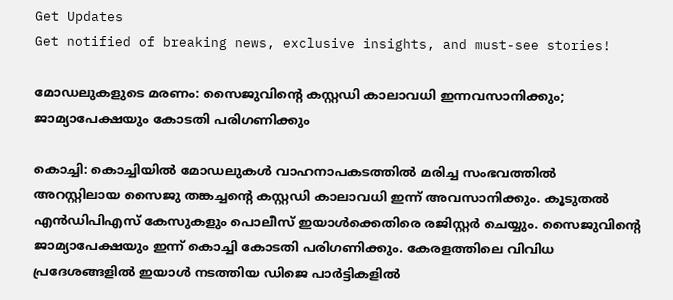Get Updates
Get notified of breaking news, exclusive insights, and must-see stories!

മോഡലുകളുടെ മരണം: സൈജുവിന്റെ കസ്റ്റഡി കാലാവധി ഇന്നവസാനിക്കും; ജാമ്യാപേക്ഷയും കോടതി പരിഗണിക്കും

കൊച്ചി: കൊച്ചിയിൽ മോഡലുകൾ വാഹനാപകടത്തിൽ മരിച്ച സംഭവത്തിൽ അറസ്റ്റിലായ സൈജു തങ്കച്ചൻ്റെ കസ്റ്റഡി കാലാവധി ഇന്ന് അവസാനിക്കും. കൂടുതൽ എൻഡിപിഎസ് കേസുകളും പൊലീസ് ഇയാൾക്കെതിരെ രജിസ്റ്റർ ചെയ്യും. സൈജുവിൻ്റെ ജാമ്യാപേക്ഷയും ഇന്ന് കൊച്ചി കോടതി പരിഗണിക്കും. കേരളത്തിലെ വിവിധ പ്രദേശങ്ങളിൽ ഇയാൾ നടത്തിയ ഡിജെ പാർട്ടികളിൽ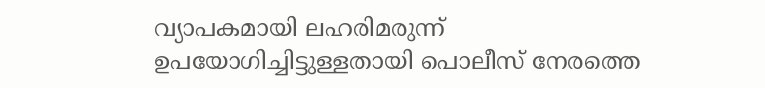വ്യാപകമായി ലഹരിമരുന്ന് ഉപയോഗിച്ചിട്ടുള്ളതായി പൊലീസ് നേരത്തെ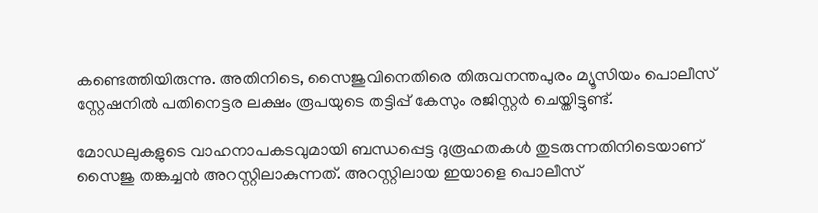കണ്ടെത്തിയിരുന്നു. അതിനിടെ, സൈജുവിനെതിരെ തിരുവനന്തപുരം മ്യൂസിയം പൊലീസ് സ്റ്റേഷനിൽ പതിനെട്ടര ലക്ഷം രൂപയുടെ തട്ടിപ്പ് കേസും രജിസ്റ്റർ ചെയ്തിട്ടുണ്ട്.

മോഡലുകളുടെ വാഹനാപകടവുമായി ബന്ധപ്പെട്ട ദുരൂഹതകൾ തുടരുന്നതിനിടെയാണ് സൈജു തങ്കച്ചൻ അറസ്റ്റിലാകുന്നത്. അറസ്റ്റിലായ ഇയാളെ പൊലീസ്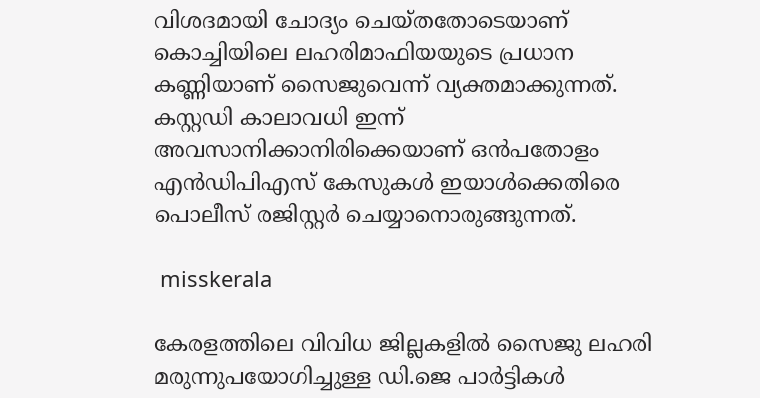വിശദമായി ചോദ്യം ചെയ്തതോടെയാണ് കൊച്ചിയിലെ ലഹരിമാഫിയയുടെ പ്രധാന കണ്ണിയാണ് സൈജുവെന്ന് വ്യക്തമാക്കുന്നത്. കസ്റ്റഡി കാലാവധി ഇന്ന് അവസാനിക്കാനിരിക്കെയാണ് ഒൻപതോളം എൻഡിപിഎസ് കേസുകൾ ഇയാൾക്കെതിരെ പൊലീസ് രജിസ്റ്റർ ചെയ്യാനൊരുങ്ങുന്നത്.

 misskerala

കേരളത്തിലെ വിവിധ ജില്ലകളിൽ സൈജു ലഹരി മരുന്നുപയോഗിച്ചുള്ള ഡി.ജെ പാർട്ടികൾ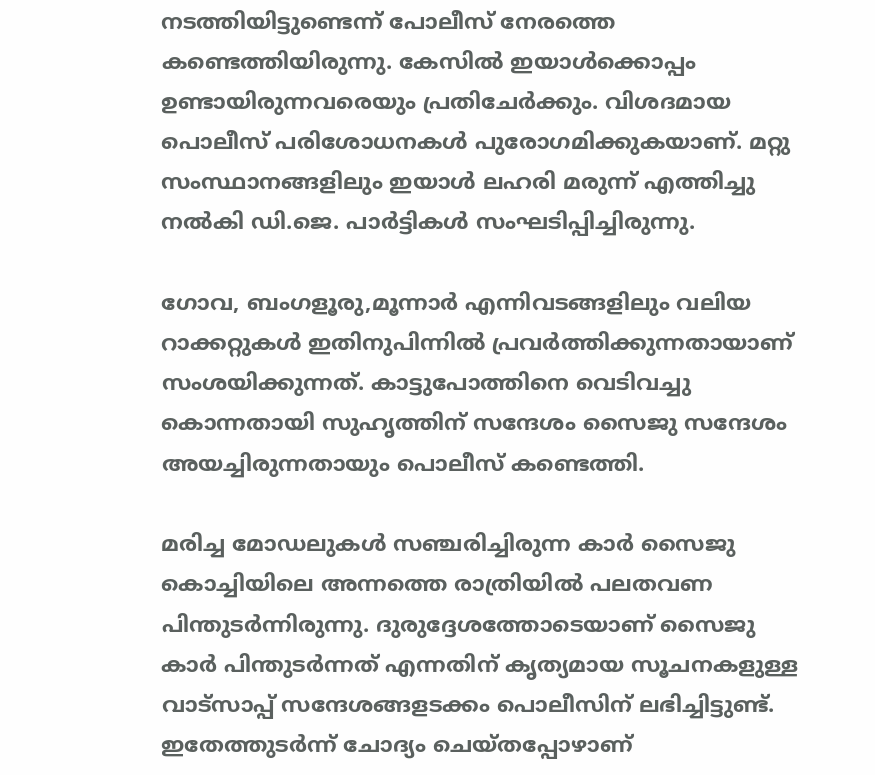നടത്തിയിട്ടുണ്ടെന്ന് പോലീസ് നേരത്തെ കണ്ടെത്തിയിരുന്നു. കേസിൽ ഇയാൾക്കൊപ്പം ഉണ്ടായിരുന്നവരെയും പ്രതിചേർക്കും. വിശദമായ പൊലീസ് പരിശോധനകൾ പുരോഗമിക്കുകയാണ്. മറ്റു സംസ്ഥാനങ്ങളിലും ഇയാൾ ലഹരി മരുന്ന് എത്തിച്ചു നൽകി ഡി.ജെ. പാർട്ടികൾ സംഘടിപ്പിച്ചിരുന്നു.

ഗോവ, ബംഗളൂരു,മൂന്നാർ എന്നിവടങ്ങളിലും വലിയ റാക്കറ്റുകൾ ഇതിനുപിന്നിൽ പ്രവർത്തിക്കുന്നതായാണ് സംശയിക്കുന്നത്. കാട്ടുപോത്തിനെ വെടിവച്ചു കൊന്നതായി സുഹൃത്തിന് സന്ദേശം സൈജു സന്ദേശം അയച്ചിരുന്നതായും പൊലീസ് കണ്ടെത്തി.

മരിച്ച മോഡലുകൾ സഞ്ചരിച്ചിരുന്ന കാർ സൈജു കൊച്ചിയിലെ അന്നത്തെ രാത്രിയിൽ പലതവണ പിന്തുടർന്നിരുന്നു. ദുരുദ്ദേശത്തോടെയാണ് സൈജു കാർ പിന്തുടർന്നത് എന്നതിന് കൃത്യമായ സൂചനകളുള്ള വാട്‌സാപ്പ് സന്ദേശങ്ങളടക്കം പൊലീസിന് ലഭിച്ചിട്ടുണ്ട്. ഇതേത്തുടർന്ന് ചോദ്യം ചെയ്തപ്പോഴാണ്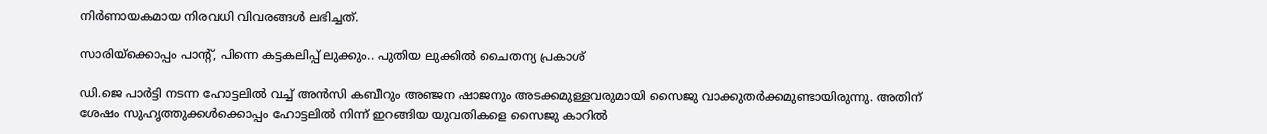നിർണായകമായ നിരവധി വിവരങ്ങൾ ലഭിച്ചത്.

സാരിയ്ക്കൊപ്പം പാന്റ്, പിന്നെ കട്ടകലിപ്പ് ലുക്കും.. പുതിയ ലുക്കിൽ ചൈതന്യ പ്രകാശ്

ഡി.ജെ പാർട്ടി നടന്ന ഹോട്ടലിൽ വച്ച് അൻസി കബീറും അഞ്ജന ഷാജനും അടക്കമുള്ളവരുമായി സൈജു വാക്കുതർക്കമുണ്ടായിരുന്നു. അതിന് ശേഷം സുഹൃത്തുക്കൾക്കൊപ്പം ഹോട്ടലിൽ നിന്ന് ഇറങ്ങിയ യുവതികളെ സൈജു കാറിൽ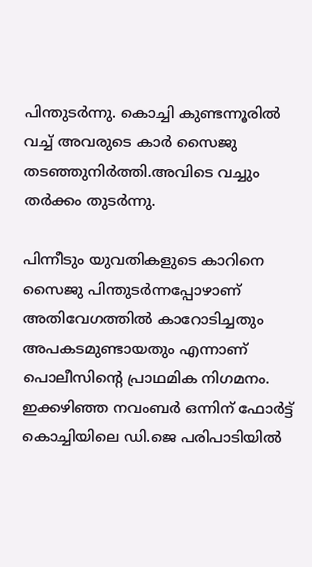പിന്തുടർന്നു. കൊച്ചി കുണ്ടന്നൂരിൽ വച്ച് അവരുടെ കാർ സൈജു തടഞ്ഞുനിർത്തി.അവിടെ വച്ചും തർക്കം തുടർന്നു.

പിന്നീടും യുവതികളുടെ കാറിനെ സൈജു പിന്തുടർന്നപ്പോഴാണ് അതിവേഗത്തിൽ കാറോടിച്ചതും അപകടമുണ്ടായതും എന്നാണ് പൊലീസിന്റെ പ്രാഥമിക നിഗമനം. ഇക്കഴിഞ്ഞ നവംബർ ഒന്നിന് ഫോർട്ട് കൊച്ചിയിലെ ഡി.ജെ പരിപാടിയിൽ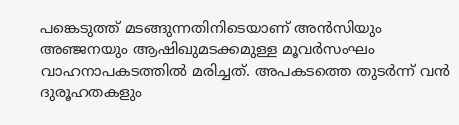പങ്കെടുത്ത് മടങ്ങുന്നതിനിടെയാണ് അൻസിയും അഞ്ജനയും ആഷിഖുമടക്കമുള്ള മൂവർസംഘം വാഹനാപകടത്തിൽ മരിച്ചത്. അപകടത്തെ തുടർന്ന് വൻ ദുരൂഹതകളും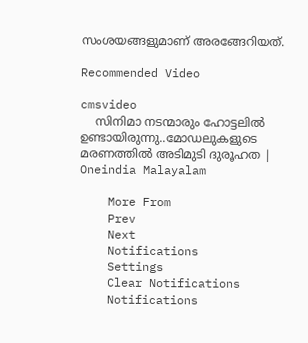സംശയങ്ങളുമാണ് അരങ്ങേറിയത്.

Recommended Video

cmsvideo
    സിനിമാ നടന്മാരും ഹോട്ടലിൽ ഉണ്ടായിരുന്നു..മോഡലുകളുടെ മരണത്തിൽ അടിമുടി ദുരൂഹത | Oneindia Malayalam

    More From
    Prev
    Next
    Notifications
    Settings
    Clear Notifications
    Notifications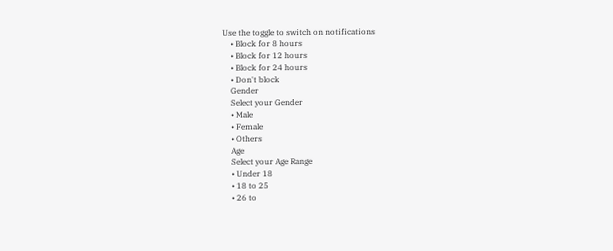Use the toggle to switch on notifications
    • Block for 8 hours
    • Block for 12 hours
    • Block for 24 hours
    • Don't block
    Gender
    Select your Gender
    • Male
    • Female
    • Others
    Age
    Select your Age Range
    • Under 18
    • 18 to 25
    • 26 to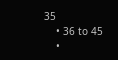35
    • 36 to 45
    •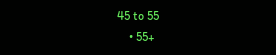45 to 55
    • 55+